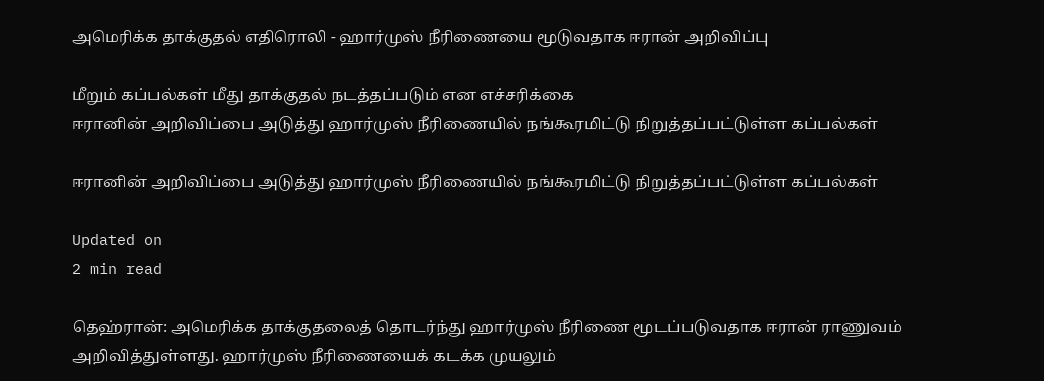அமெரிக்க தாக்குதல் எதிரொலி - ஹார்முஸ் நீரிணையை மூடுவதாக ஈரான் அறிவிப்பு

மீறும் கப்பல்கள் மீது தாக்குதல் நடத்தப்படும் என எச்சரிக்கை
ஈரானின் அறிவிப்பை அடுத்து ஹார்முஸ் நீரிணையில் நங்கூரமிட்டு நிறுத்தப்பட்டுள்ள கப்பல்கள்

ஈரானின் அறிவிப்பை அடுத்து ஹார்முஸ் நீரிணையில் நங்கூரமிட்டு நிறுத்தப்பட்டுள்ள கப்பல்கள்

Updated on
2 min read

தெஹ்ரான்: அமெரிக்க தாக்குதலைத் தொடர்ந்து ஹார்முஸ் நீரிணை மூடப்படுவதாக ஈரான் ராணுவம் அறிவித்துள்ளது. ஹார்முஸ் நீரிணையைக் கடக்க முயலும்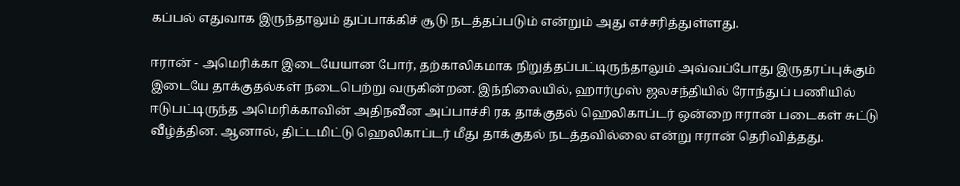கப்பல் எதுவாக இருந்தாலும் துப்பாக்கிச் சூடு நடத்தப்படும் என்றும் அது எச்சரித்துள்ளது.

ஈரான் - அமெரிக்கா இடையேயான போர், தற்காலிகமாக நிறுத்தப்பட்டிருந்தாலும் அவ்வப்போது இருதரப்புக்கும் இடையே தாக்குதல்கள் நடைபெற்று வருகின்றன. இந்நிலையில், ஹார்முஸ் ஜலசந்தியில் ரோந்துப் பணியில் ஈடுபட்டிருந்த அமெரிக்காவின் அதிநவீன அப்பாச்சி ரக தாக்குதல் ஹெலிகாப்டர் ஒன்றை ஈரான் படைகள் சுட்டு வீழ்த்தின. ஆனால், திட்டமிட்டு ஹெலிகாப்டர் மீது தாக்குதல் நடத்தவில்லை என்று ஈரான் தெரிவித்தது.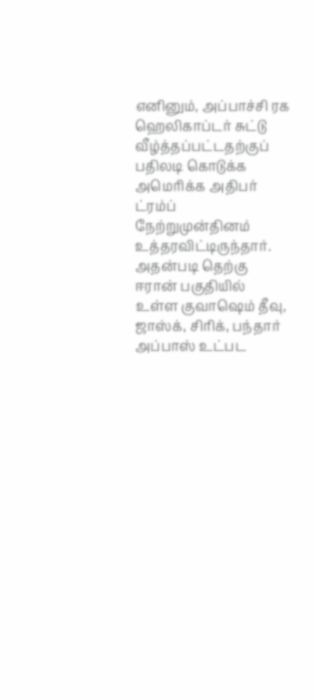எனினும், அப்பாச்சி ரக ஹெலிகாப்டர் சுட்டு வீழ்த்தப்பட்டதற்குப் பதிலடி கொடுக்க அமெரிக்க அதிபர் ட்ரம்ப் நேற்றுமுன்தினம் உத்தரவிட்டிருந்தார். அதன்படி தெற்கு ஈரான் பகுதியில் உள்ள குவாஷெம் தீவு, ஜாஸ்க், சிரிக், பந்தார் அப்பாஸ் உட்பட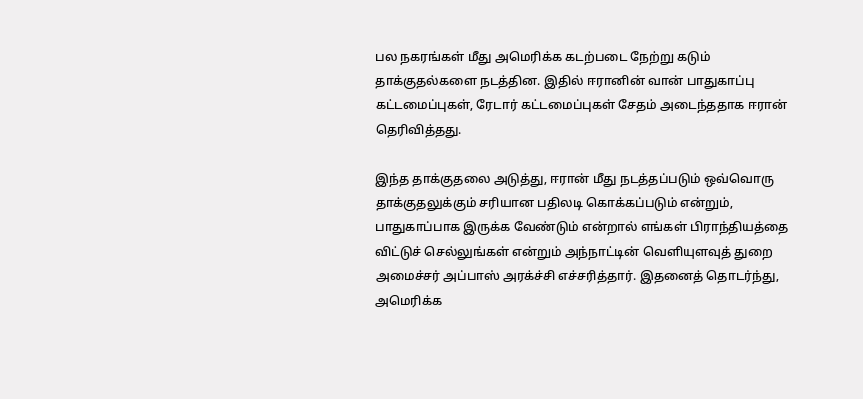பல நகரங்கள் மீது அமெரிக்க கடற்படை நேற்று கடும் தாக்குதல்களை நடத்தின. இதில் ஈரானின் வான் பாதுகாப்பு கட்டமைப்புகள், ரேடார் கட்டமைப்புகள் சேதம் அடைந்ததாக ஈரான் தெரிவித்தது.

இந்த தாக்குதலை அடுத்து, ஈரான் மீது நடத்தப்படும் ஒவ்வொரு தாக்குதலுக்கும் சரியான பதிலடி கொக்கப்படும் என்றும், பாதுகாப்பாக இருக்க வேண்டும் என்றால் எங்கள் பிராந்தியத்தை விட்டுச் செல்லுங்கள் என்றும் அந்நாட்டின் வெளியுளவுத் துறை அமைச்சர் அப்பாஸ் அரக்ச்சி எச்சரித்தார். இதனைத் தொடர்ந்து, அமெரிக்க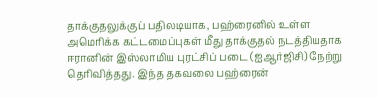தாக்குதலுக்குப் பதிலடியாக, பஹ்ரைனில் உள்ள அமெரிக்க கட்டமைப்புகள் மீது தாக்குதல் நடத்தியதாக ஈரானின் இஸ்லாமிய புரட்சிப் படை (ஐஆர்ஜிசி) நேற்று தெரிவித்தது. இந்த தகவலை பஹ்ரைன்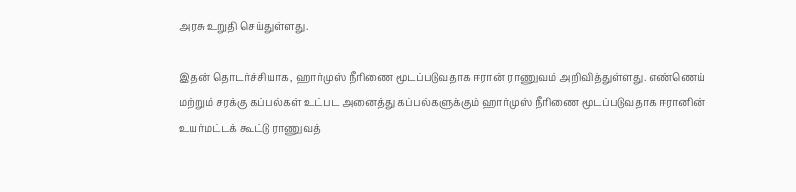அரசு உறுதி செய்துள்ளது.

இதன் தொடர்ச்சியாக, ஹார்முஸ் நீரிணை மூடப்படுவதாக ஈரான் ராணுவம் அறிவித்துள்ளது. எண்ணெய் மற்றும் சரக்கு கப்பல்கள் உட்பட அனைத்து கப்பல்களுக்கும் ஹார்முஸ் நீரிணை மூடப்படுவதாக ஈரானின் உயர்மட்டக் கூட்டு ராணுவத்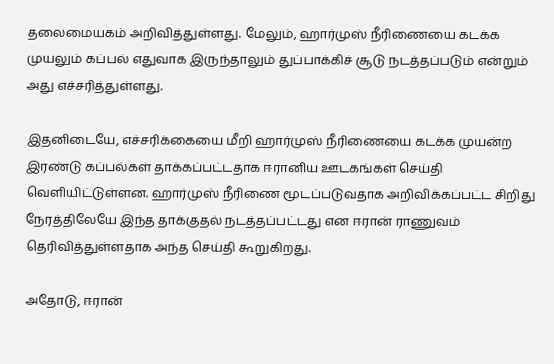தலைமையகம் அறிவித்துள்ளது. மேலும், ஹார்முஸ் நீரிணையை கடக்க முயலும் கப்பல் எதுவாக இருந்தாலும் துப்பாக்கிச் சூடு நடத்தப்படும் என்றும் அது எச்சரித்துள்ளது.

இதனிடையே, எச்சரிக்கையை மீறி ஹார்முஸ் நீரிணையை கடக்க முயன்ற இரண்டு கப்பல்கள் தாக்கப்பட்டதாக ஈரானிய ஊடகங்கள் செய்தி வெளியிட்டுள்ளன. ஹார்முஸ் நீரிணை மூடப்படுவதாக அறிவிக்கப்பட்ட சிறிது நேரத்திலேயே இந்த தாக்குதல் நடத்தப்பட்டது என ஈரான் ராணுவம் தெரிவித்துள்ளதாக அந்த செய்தி கூறுகிறது.

அதோடு, ஈரான்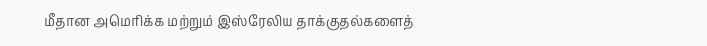மீதான அமெரிக்க மற்றும் இஸ்ரேலிய தாக்குதல்களைத்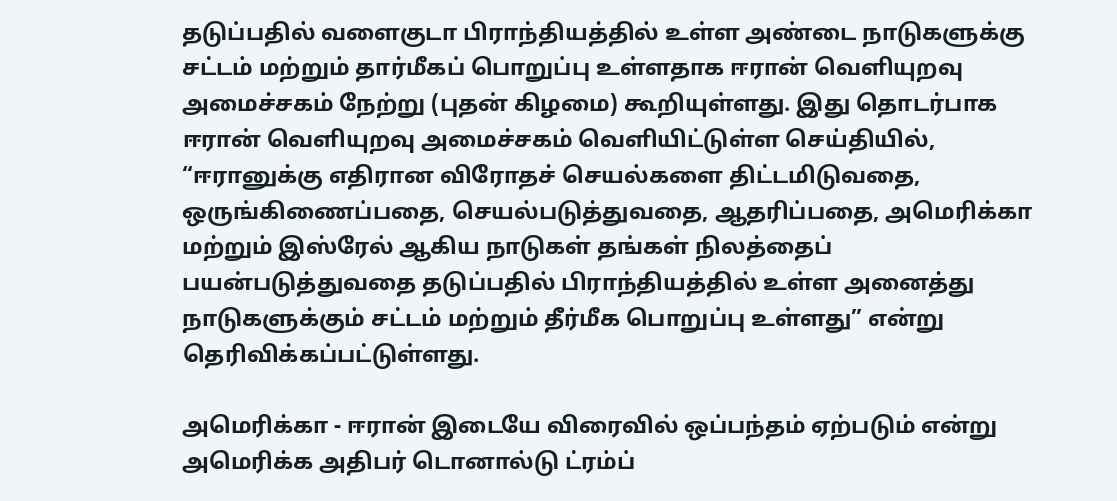தடுப்பதில் வளைகுடா பிராந்தியத்தில் உள்ள அண்டை நாடுகளுக்கு சட்டம் மற்றும் தார்மீகப் பொறுப்பு உள்ளதாக ஈரான் வெளியுறவு அமைச்சகம் நேற்று (புதன் கிழமை) கூறியுள்ளது. இது தொடர்பாக ஈரான் வெளியுறவு அமைச்சகம் வெளியிட்டுள்ள செய்தியில், “ஈரானுக்கு எதிரான விரோதச் செயல்களை திட்டமிடுவதை, ஒருங்கிணைப்பதை, செயல்படுத்துவதை, ஆதரிப்பதை, அமெரிக்கா மற்றும் இஸ்ரேல் ஆகிய நாடுகள் தங்கள் நிலத்தைப் பயன்படுத்துவதை தடுப்பதில் பிராந்தியத்தில் உள்ள அனைத்து நாடுகளுக்கும் சட்டம் மற்றும் தீர்மீக பொறுப்பு உள்ளது” என்று தெரிவிக்கப்பட்டுள்ளது.

அமெரிக்கா - ஈரான் இடையே விரைவில் ஒப்பந்தம் ஏற்படும் என்று அமெரிக்க அதிபர் டொனால்டு ட்ரம்ப்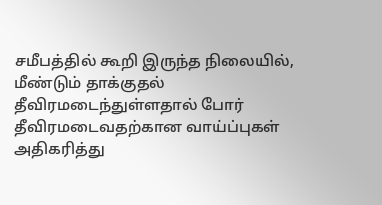சமீபத்தில் கூறி இருந்த நிலையில், மீண்டும் தாக்குதல் தீவிரமடைந்துள்ளதால் போர் தீவிரமடைவதற்கான வாய்ப்புகள் அதிகரித்து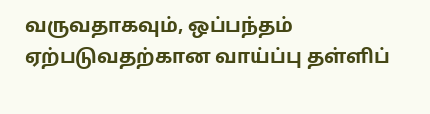வருவதாகவும், ஒப்பந்தம் ஏற்படுவதற்கான வாய்ப்பு தள்ளிப்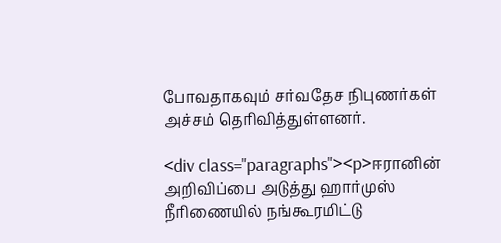போவதாகவும் சர்வதேச நிபுணர்கள் அச்சம் தெரிவித்துள்ளனர்.

<div class="paragraphs"><p>ஈரானின் அறிவிப்பை அடுத்து ஹார்முஸ் நீரிணையில் நங்கூரமிட்டு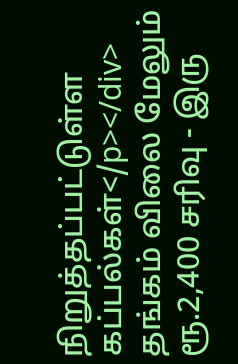நிறுத்தப்பட்டுள்ள கப்பல்கள்</p></div>
தங்கம் விலை மேலும் ரூ.2,400 சரிவு - இரு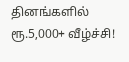தினங்களில் ரூ.5,000+ வீழ்ச்சி!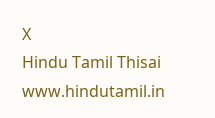X
Hindu Tamil Thisai
www.hindutamil.in